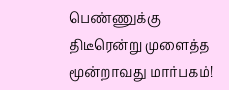பெண்ணுக்கு திடீரென்று முளைத்த மூன்றாவது மார்பகம்!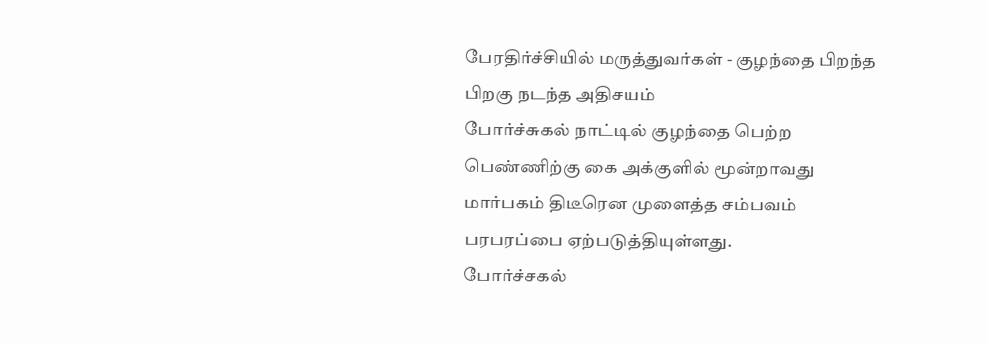பேரதிர்ச்சியில் மருத்துவர்கள் - குழந்தை பிறந்த பிறகு நடந்த அதிசயம்
போர்ச்சுகல் நாட்டில் குழந்தை பெற்ற பெண்ணிற்கு கை அக்குளில் மூன்றாவது மார்பகம் திடீரென முளைத்த சம்பவம் பரபரப்பை ஏற்படுத்தியுள்ளது.
போர்ச்சகல்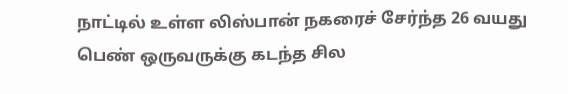நாட்டில் உள்ள லிஸ்பான் நகரைச் சேர்ந்த 26 வயது பெண் ஒருவருக்கு கடந்த சில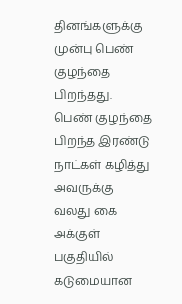தினங்களுக்கு முன்பு பெண் குழந்தை பிறந்தது.
பெண் குழந்தை பிறந்த இரண்டு நாட்கள் கழித்து அவருக்கு வலது கை அக்குள் பகுதியில் கடுமையான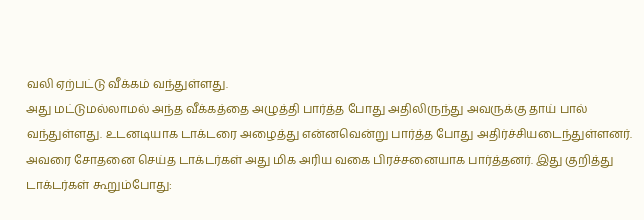வலி ஏற்பட்டு வீக்கம் வந்துள்ளது.
அது மட்டுமல்லாமல் அந்த வீக்கத்தை அழுத்தி பார்த்த போது அதிலிருந்து அவருக்கு தாய் பால் வந்துள்ளது. உடனடியாக டாக்டரை அழைத்து என்னவென்று பார்த்த போது அதிர்ச்சியடைந்துள்ளனர்.
அவரை சோதனை செய்த டாக்டர்கள் அது மிக அரிய வகை பிரச்சனையாக பார்த்தனர். இது குறித்து டாக்டர்கள் கூறும்போது: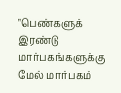"பெண்களுக் இரண்டு மார்பகங்களுக்கு மேல் மார்பகம்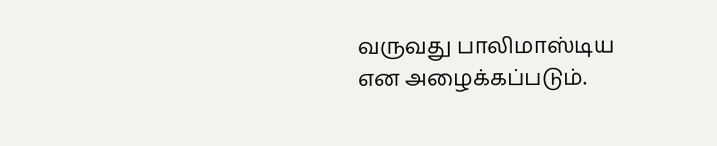வருவது பாலிமாஸ்டிய என அழைக்கப்படும்.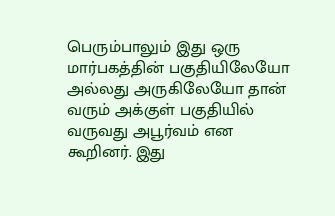பெரும்பாலும் இது ஒரு மார்பகத்தின் பகுதியிலேயோ அல்லது அருகிலேயோ தான் வரும் அக்குள் பகுதியில் வருவது அபூர்வம் என கூறினர். இது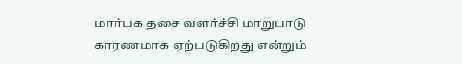மார்பக தசை வளர்ச்சி மாறுபாடு காரணமாக ஏற்படுகிறது என்றும்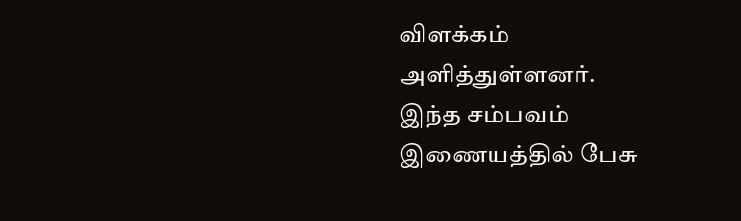விளக்கம் அளித்துள்ளனர்.
இந்த சம்பவம் இணையத்தில் பேசு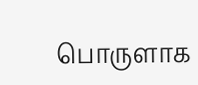பொருளாக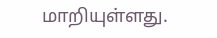மாறியுள்ளது.